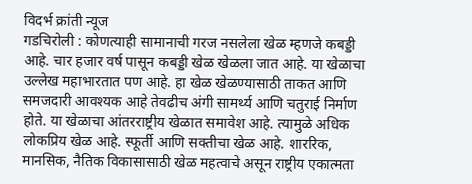विदर्भ क्रांती न्यूज
गडचिरोली : कोणत्याही सामानाची गरज नसलेला खेळ म्हणजे कबड्डी आहे. चार हजार वर्ष पासून कबड्डी खेळ खेळला जात आहे. या खेळाचा उल्लेख महाभारतात पण आहे. हा खेळ खेळण्यासाठी ताकत आणि समजदारी आवश्यक आहे तेवढीच अंगी सामर्थ्य आणि चतुराई निर्माण होते. या खेळाचा आंतरराष्ट्रीय खेळात समावेश आहे. त्यामुळे अधिक लोकप्रिय खेळ आहे. स्फूर्ती आणि सक्तीचा खेळ आहे. शाररिक, मानसिक, नैतिक विकासासाठी खेळ महत्वाचे असून राष्ट्रीय एकात्मता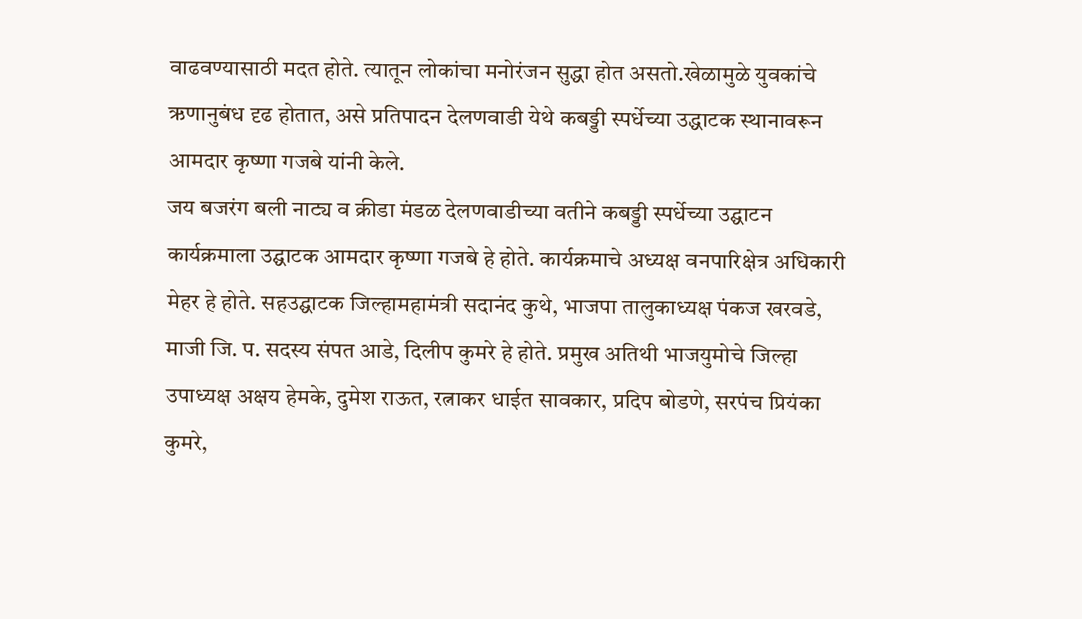वाढवण्यासाठी मदत होते. त्यातून लोकांचा मनोरंजन सुद्धा होत असतो.खेळामुळे युवकांचे ऋणानुबंध दृढ होतात, असे प्रतिपादन देलणवाडी येथे कबड्डी स्पर्धेच्या उद्धाटक स्थानावरून आमदार कृष्णा गजबे यांनी केले.
जय बजरंग बली नाट्य व क्रीडा मंडळ देलणवाडीच्या वतीने कबड्डी स्पर्धेच्या उद्घाटन कार्यक्रमाला उद्घाटक आमदार कृष्णा गजबे हे होते. कार्यक्रमाचे अध्यक्ष वनपारिक्षेत्र अधिकारी मेहर हे होते. सहउद्घाटक जिल्हामहामंत्री सदानंद कुथे, भाजपा तालुकाध्यक्ष पंकज खरवडे, माजी जि. प. सदस्य संपत आडे, दिलीप कुमरे हे होते. प्रमुख अतिथी भाजयुमोचे जिल्हा उपाध्यक्ष अक्षय हेमके, दुमेश राऊत, रत्नाकर धाईत सावकार, प्रदिप बोडणे, सरपंच प्रियंका कुमरे,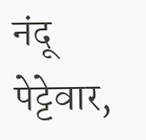नंदू पेट्टेवार,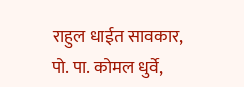राहुल धाईत सावकार, पो. पा. कोमल धुर्वे,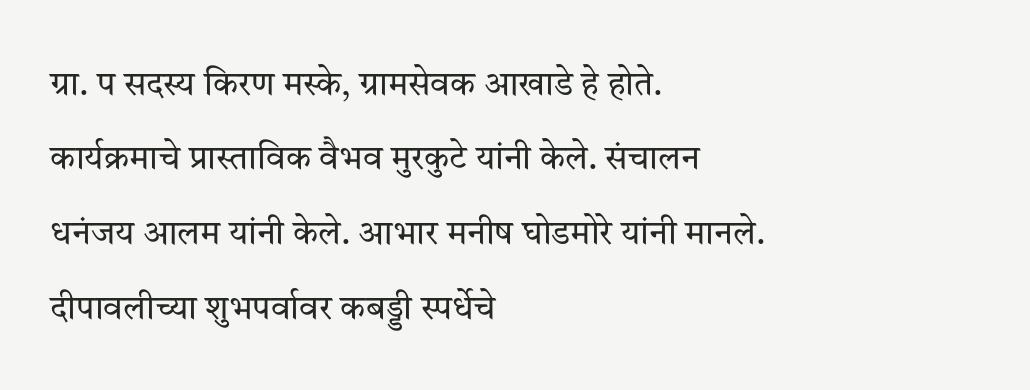ग्रा. प सदस्य किरण मस्के, ग्रामसेवक आखाडे हे होते.
कार्यक्रमाचे प्रास्ताविक वैभव मुरकुटे यांनी केले. संचालन धनंजय आलम यांनी केले. आभार मनीष घोडमोरे यांनी मानले. दीपावलीच्या शुभपर्वावर कबड्डी स्पर्धेचे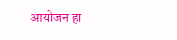आयोजन हा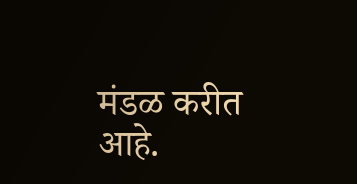मंडळ करीत आहे.